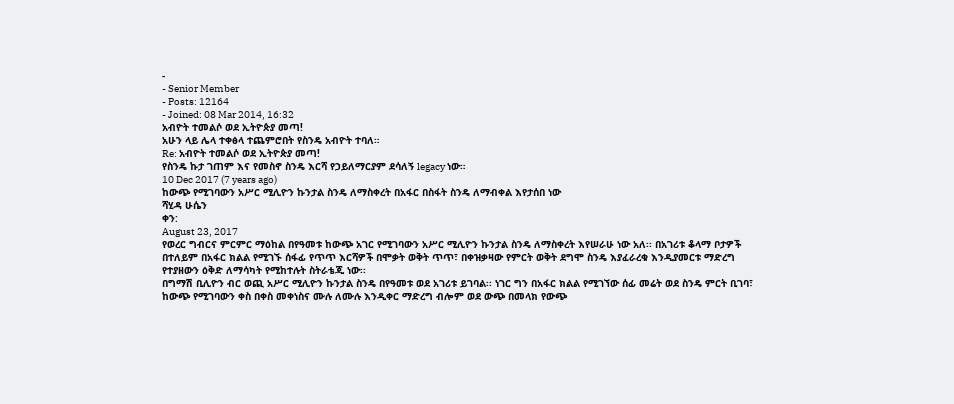-
- Senior Member
- Posts: 12164
- Joined: 08 Mar 2014, 16:32
አብዮት ተመልሶ ወደ ኢትዮጵያ መጣ!
አሁን ላይ ሌላ ተቀፅላ ተጨምሮበት የስንዴ አብዮት ተባለ።
Re: አብዮት ተመልሶ ወደ ኢትዮጵያ መጣ!
የስንዴ ኩታ ገጠም እና የመስኖ ስንዴ እርሻ የኃይለማርያም ደሳለኝ legacy ነው።
10 Dec 2017 (7 years ago)
ከውጭ የሚገባውን አሥር ሚሊዮን ኩንታል ስንዴ ለማስቀረት በአፋር በስፋት ስንዴ ለማብቀል እየታሰበ ነው
ሻሂዳ ሁሴን
ቀን:
August 23, 2017
የወረር ግብርና ምርምር ማዕከል በየዓመቱ ከውጭ አገር የሚገባውን አሥር ሚሊዮን ኩንታል ስንዴ ለማስቀረት እየሠራሁ ነው አለ፡፡ በአገሪቱ ቆላማ ቦታዎች በተለይም በአፋር ክልል የሚገኙ ሰፋፊ የጥጥ እርሻዎች በሞቃት ወቅት ጥጥ፣ በቀዝቃዛው የምርት ወቅት ደግሞ ስንዴ እያፈራረቁ እንዲያመርቱ ማድረግ የተያዘውን ዕቅድ ለማሳካት የሚከተሉት ስትራቴጂ ነው፡፡
በግማሽ ቢሊዮን ብር ወጪ አሥር ሚሊዮን ኩንታል ስንዴ በየዓመቱ ወደ አገሪቱ ይገባል፡፡ ነገር ግን በአፋር ክልል የሚገኘው ሰፊ መሬት ወደ ስንዴ ምርት ቢገባ፣ ከውጭ የሚገባውን ቀስ በቀስ መቀነስና ሙሉ ለሙሉ እንዲቀር ማድረግ ብሎም ወደ ውጭ በመላክ የውጭ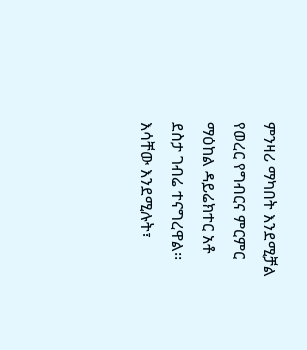ምንዛሪ ማካበት እንደሚቻል የወረር የግብርና ምርምር ማዕከል ዳይሬክተር አቶ ደስታ ገብሬ ተናግረዋል፡፡
እሳቸው እንደሚሉት፣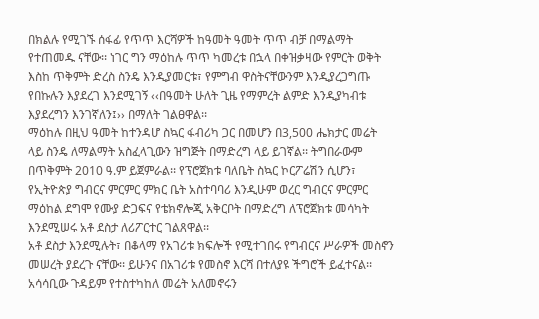በክልሉ የሚገኙ ሰፋፊ የጥጥ እርሻዎች ከዓመት ዓመት ጥጥ ብቻ በማልማት የተጠመዱ ናቸው፡፡ ነገር ግን ማዕከሉ ጥጥ ካመረቱ በኋላ በቀዝቃዛው የምርት ወቅት እስከ ጥቅምት ድረስ ስንዴ እንዲያመርቱ፣ የምግብ ዋስትናቸውንም እንዲያረጋግጡ የበኩሉን እያደረገ እንደሚገኝ ‹‹በዓመት ሁለት ጊዜ የማምረት ልምድ እንዲያካብቱ እያደረግን እንገኛለን፤›› በማለት ገልፀዋል፡፡
ማዕከሉ በዚህ ዓመት ከተንዳሆ ስኳር ፋብሪካ ጋር በመሆን በ3,500 ሔክታር መሬት ላይ ስንዴ ለማልማት አስፈላጊውን ዝግጅት በማድረግ ላይ ይገኛል፡፡ ትግበራውም በጥቅምት 2010 ዓ.ም ይጀምራል፡፡ የፕሮጀክቱ ባለቤት ስኳር ኮርፖሬሽን ሲሆን፣ የኢትዮጵያ ግብርና ምርምር ምክር ቤት አስተባባሪ እንዲሁም ወረር ግብርና ምርምር ማዕከል ደግሞ የሙያ ድጋፍና የቴክኖሎጂ አቅርቦት በማድረግ ለፕሮጀክቱ መሳካት እንደሚሠሩ አቶ ደስታ ለሪፖርተር ገልጸዋል፡፡
አቶ ደስታ እንደሚሉት፣ በቆላማ የአገሪቱ ክፍሎች የሚተገበሩ የግብርና ሥራዎች መስኖን መሠረት ያደረጉ ናቸው፡፡ ይሁንና በአገሪቱ የመስኖ እርሻ በተለያዩ ችግሮች ይፈተናል፡፡ አሳሳቢው ጉዳይም የተስተካከለ መሬት አለመኖሩን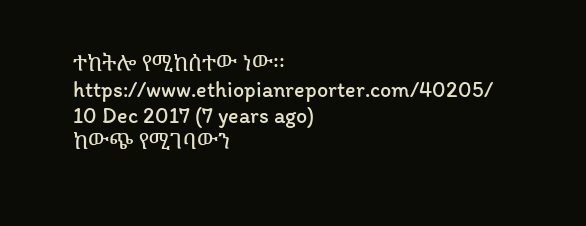ተከትሎ የሚከሰተው ነው፡፡
https://www.ethiopianreporter.com/40205/
10 Dec 2017 (7 years ago)
ከውጭ የሚገባውን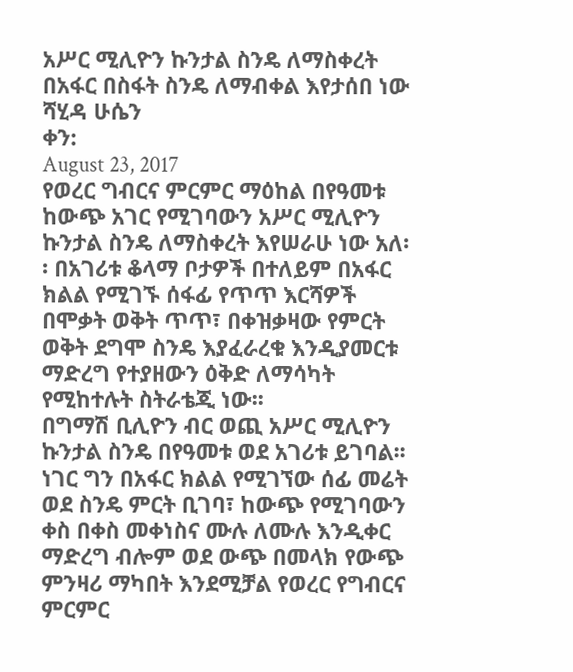አሥር ሚሊዮን ኩንታል ስንዴ ለማስቀረት በአፋር በስፋት ስንዴ ለማብቀል እየታሰበ ነው
ሻሂዳ ሁሴን
ቀን:
August 23, 2017
የወረር ግብርና ምርምር ማዕከል በየዓመቱ ከውጭ አገር የሚገባውን አሥር ሚሊዮን ኩንታል ስንዴ ለማስቀረት እየሠራሁ ነው አለ፡፡ በአገሪቱ ቆላማ ቦታዎች በተለይም በአፋር ክልል የሚገኙ ሰፋፊ የጥጥ እርሻዎች በሞቃት ወቅት ጥጥ፣ በቀዝቃዛው የምርት ወቅት ደግሞ ስንዴ እያፈራረቁ እንዲያመርቱ ማድረግ የተያዘውን ዕቅድ ለማሳካት የሚከተሉት ስትራቴጂ ነው፡፡
በግማሽ ቢሊዮን ብር ወጪ አሥር ሚሊዮን ኩንታል ስንዴ በየዓመቱ ወደ አገሪቱ ይገባል፡፡ ነገር ግን በአፋር ክልል የሚገኘው ሰፊ መሬት ወደ ስንዴ ምርት ቢገባ፣ ከውጭ የሚገባውን ቀስ በቀስ መቀነስና ሙሉ ለሙሉ እንዲቀር ማድረግ ብሎም ወደ ውጭ በመላክ የውጭ ምንዛሪ ማካበት እንደሚቻል የወረር የግብርና ምርምር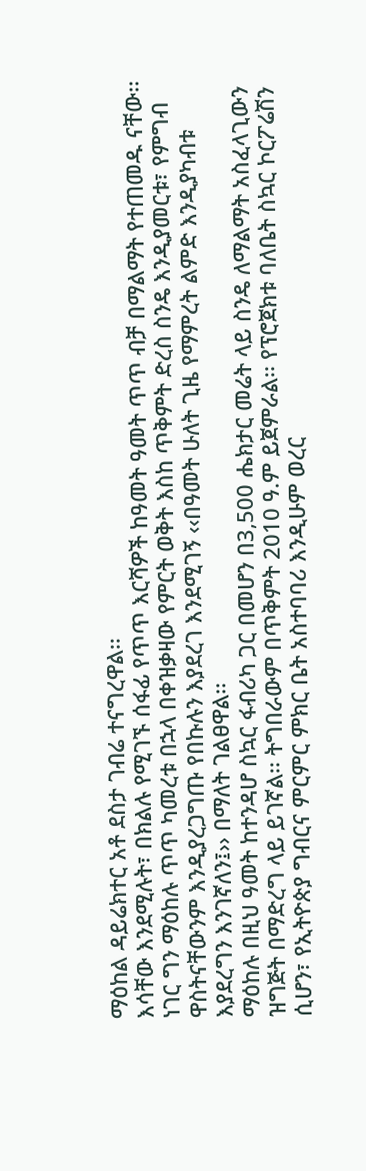ማዕከል ዳይሬክተር አቶ ደስታ ገብሬ ተናግረዋል፡፡
እሳቸው እንደሚሉት፣ በክልሉ የሚገኙ ሰፋፊ የጥጥ እርሻዎች ከዓመት ዓመት ጥጥ ብቻ በማልማት የተጠመዱ ናቸው፡፡ ነገር ግን ማዕከሉ ጥጥ ካመረቱ በኋላ በቀዝቃዛው የምርት ወቅት እስከ ጥቅምት ድረስ ስንዴ እንዲያመርቱ፣ የምግብ ዋስትናቸውንም እንዲያረጋግጡ የበኩሉን እያደረገ እንደሚገኝ ‹‹በዓመት ሁለት ጊዜ የማምረት ልምድ እንዲያካብቱ እያደረግን እንገኛለን፤›› በማለት ገልፀዋል፡፡
ማዕከሉ በዚህ ዓመት ከተንዳሆ ስኳር ፋብሪካ ጋር በመሆን በ3,500 ሔክታር መሬት ላይ ስንዴ ለማልማት አስፈላጊውን ዝግጅት በማድረግ ላይ ይገኛል፡፡ ትግበራውም በጥቅምት 2010 ዓ.ም ይጀምራል፡፡ የፕሮጀክቱ ባለቤት ስኳር ኮርፖሬሽን ሲሆን፣ የኢትዮጵያ ግብርና ምርምር ምክር ቤት አስተባባሪ እንዲሁም ወረር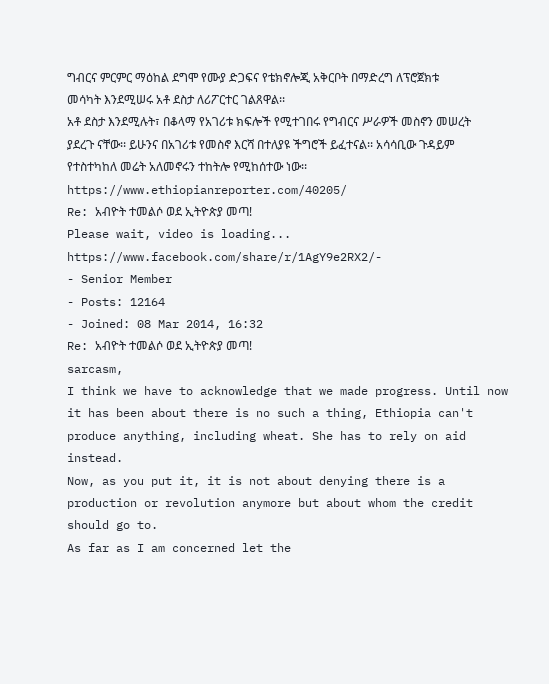ግብርና ምርምር ማዕከል ደግሞ የሙያ ድጋፍና የቴክኖሎጂ አቅርቦት በማድረግ ለፕሮጀክቱ መሳካት እንደሚሠሩ አቶ ደስታ ለሪፖርተር ገልጸዋል፡፡
አቶ ደስታ እንደሚሉት፣ በቆላማ የአገሪቱ ክፍሎች የሚተገበሩ የግብርና ሥራዎች መስኖን መሠረት ያደረጉ ናቸው፡፡ ይሁንና በአገሪቱ የመስኖ እርሻ በተለያዩ ችግሮች ይፈተናል፡፡ አሳሳቢው ጉዳይም የተስተካከለ መሬት አለመኖሩን ተከትሎ የሚከሰተው ነው፡፡
https://www.ethiopianreporter.com/40205/
Re: አብዮት ተመልሶ ወደ ኢትዮጵያ መጣ!
Please wait, video is loading...
https://www.facebook.com/share/r/1AgY9e2RX2/-
- Senior Member
- Posts: 12164
- Joined: 08 Mar 2014, 16:32
Re: አብዮት ተመልሶ ወደ ኢትዮጵያ መጣ!
sarcasm,
I think we have to acknowledge that we made progress. Until now it has been about there is no such a thing, Ethiopia can't produce anything, including wheat. She has to rely on aid instead.
Now, as you put it, it is not about denying there is a production or revolution anymore but about whom the credit should go to.
As far as I am concerned let the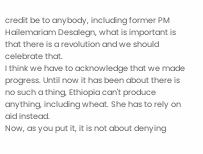credit be to anybody, including former PM Hailemariam Desalegn, what is important is that there is a revolution and we should celebrate that.
I think we have to acknowledge that we made progress. Until now it has been about there is no such a thing, Ethiopia can't produce anything, including wheat. She has to rely on aid instead.
Now, as you put it, it is not about denying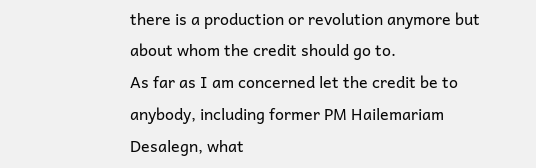there is a production or revolution anymore but about whom the credit should go to.
As far as I am concerned let the credit be to anybody, including former PM Hailemariam Desalegn, what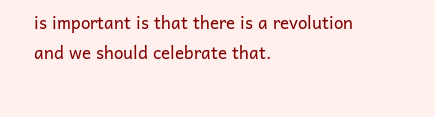is important is that there is a revolution and we should celebrate that.